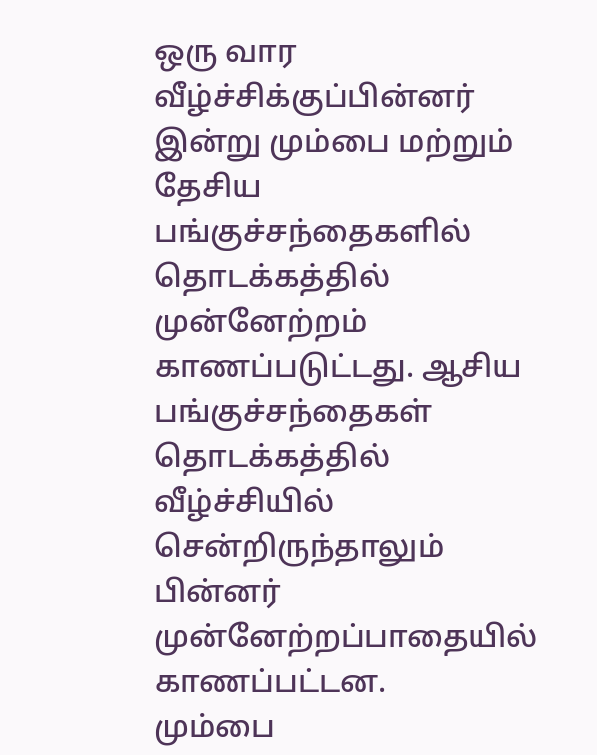ஒரு வார வீழ்ச்சிக்குப்பின்னர் இன்று மும்பை மற்றும் தேசிய பங்குச்சந்தைகளில் தொடக்கத்தில் முன்னேற்றம் காணப்படுட்டது. ஆசிய பங்குச்சந்தைகள் தொடக்கத்தில் வீழ்ச்சியில் சென்றிருந்தாலும் பின்னர் முன்னேற்றப்பாதையில் காணப்பட்டன.
மும்பை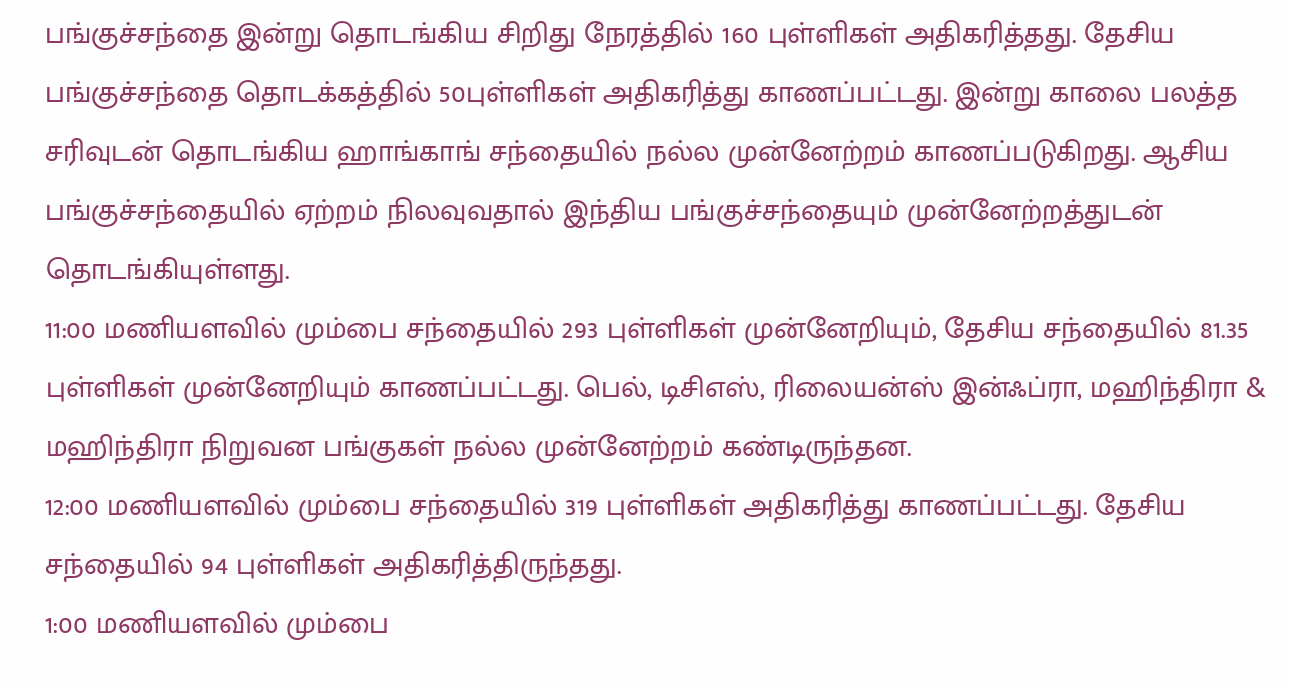பங்குச்சந்தை இன்று தொடங்கிய சிறிது நேரத்தில் 160 புள்ளிகள் அதிகரித்தது. தேசிய பங்குச்சந்தை தொடக்கத்தில் 50புள்ளிகள் அதிகரித்து காணப்பட்டது. இன்று காலை பலத்த சரிவுடன் தொடங்கிய ஹாங்காங் சந்தையில் நல்ல முன்னேற்றம் காணப்படுகிறது. ஆசிய பங்குச்சந்தையில் ஏற்றம் நிலவுவதால் இந்திய பங்குச்சந்தையும் முன்னேற்றத்துடன் தொடங்கியுள்ளது.
11:00 மணியளவில் மும்பை சந்தையில் 293 புள்ளிகள் முன்னேறியும், தேசிய சந்தையில் 81.35 புள்ளிகள் முன்னேறியும் காணப்பட்டது. பெல், டிசிஎஸ், ரிலையன்ஸ் இன்ஃப்ரா, மஹிந்திரா & மஹிந்திரா நிறுவன பங்குகள் நல்ல முன்னேற்றம் கண்டிருந்தன.
12:00 மணியளவில் மும்பை சந்தையில் 319 புள்ளிகள் அதிகரித்து காணப்பட்டது. தேசிய சந்தையில் 94 புள்ளிகள் அதிகரித்திருந்தது.
1:00 மணியளவில் மும்பை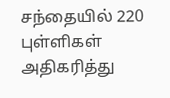சந்தையில் 220 புள்ளிகள் அதிகரித்து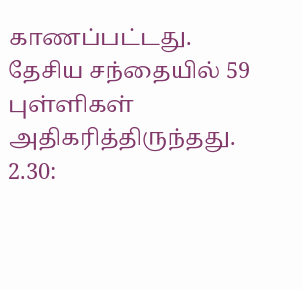காணப்பட்டது. தேசிய சந்தையில் 59 புள்ளிகள் அதிகரித்திருந்தது.
2.30: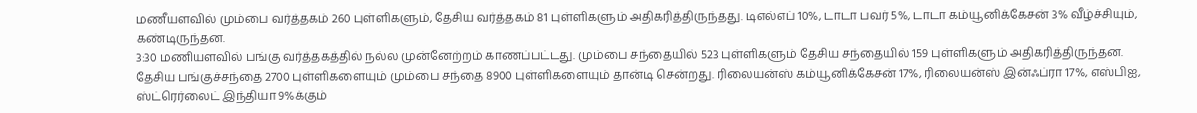மணீயளவில் மும்பை வர்த்தகம் 260 புள்ளிகளும், தேசிய வர்த்தகம் 81 புள்ளிகளும் அதிகரித்திருந்தது. டிஎல்எப் 10%, டாடா பவர் 5%, டாடா கம்யூனிக்கேசன் 3% வீழ்ச்சியும், கண்டிருந்தன.
3:30 மணியளவில் பங்கு வர்த்தகத்தில் நல்ல முன்னேற்றம் காணப்பட்டது. மும்பை சந்தையில் 523 புள்ளிகளும் தேசிய சந்தையில் 159 புள்ளிகளும் அதிகரித்திருந்தன.
தேசிய பங்குச்சந்தை 2700 புள்ளிகளையும் மும்பை சந்தை 8900 புள்ளிகளையும் தான்டி சென்றது. ரிலையன்ஸ் கம்யூனிக்கேசன் 17%, ரிலையன்ஸ் இன்ஃப்ரா 17%, எஸ்பிஐ, ஸ்ட்ரெர்லைட் இந்தியா 9%க்கும்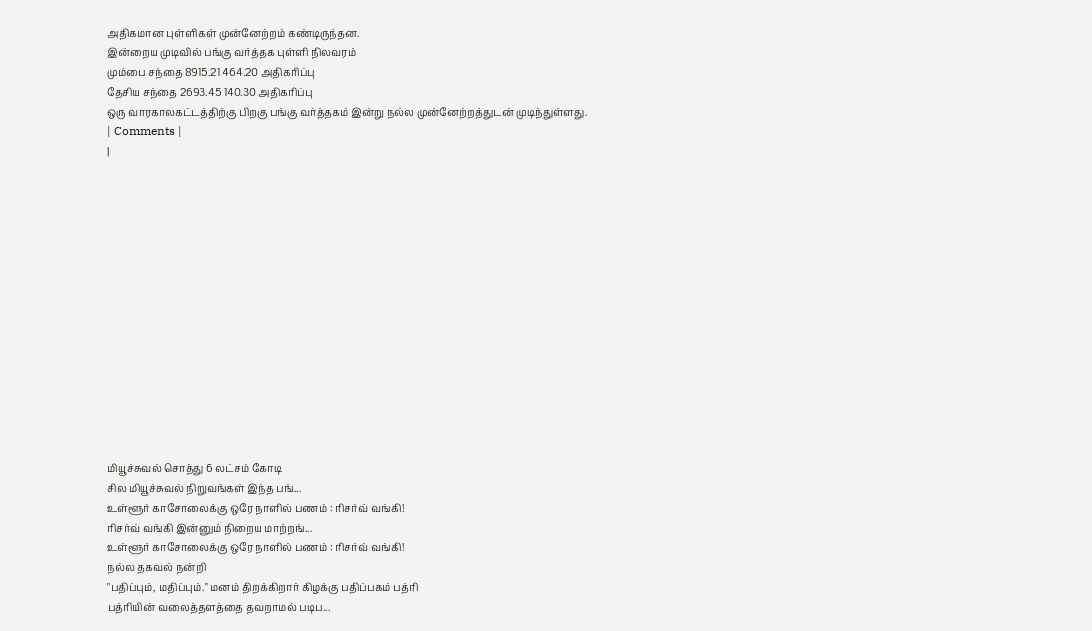அதிகமான புள்ளிகள் முன்னேற்றம் கண்டிருந்தன.
இன்றைய முடிவில் பங்கு வர்த்தக புள்ளி நிலவரம்
மும்பை சந்தை 8915.21 464.20 அதிகரிப்பு
தேசிய சந்தை 2693.45 140.30 அதிகரிப்பு
ஒரு வாரகாலகட்டத்திற்கு பிறகு பங்கு வர்த்தகம் இன்று நல்ல முன்னேற்றத்துடன் முடிந்துள்ளது.
| Comments |
|















மியூச்சுவல் சொத்து 6 லட்சம் கோடி
சில மியூச்சுவல் நிறுவங்கள் இந்த பங்...
உள்ளூர் காசோலைக்கு ஒரே நாளில் பணம் : ரிசர்வ் வங்கி!
ரிசர்வ் வங்கி இன்னும் நிறைய மாற்றங்...
உள்ளூர் காசோலைக்கு ஒரே நாளில் பணம் : ரிசர்வ் வங்கி!
நல்ல தகவல் நன்றி
"பதிப்பும், மதிப்பும்." மனம் திறக்கிறார் கிழக்கு பதிப்பகம் பத்ரி
பத்ரியின் வலைத்தளத்தை தவறாமல் படிப...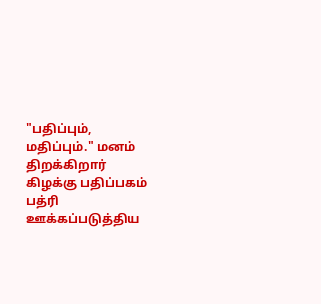"பதிப்பும், மதிப்பும்." மனம் திறக்கிறார் கிழக்கு பதிப்பகம் பத்ரி
ஊக்கப்படுத்திய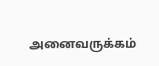அனைவருக்கம்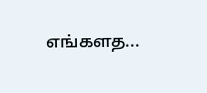எங்களத...